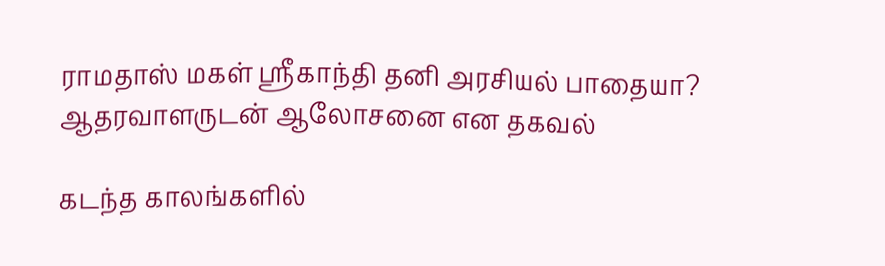ராமதாஸ் மகள் ஸ்ரீகாந்தி தனி அரசியல் பாதையா? ஆதரவாளருடன் ஆலோசனை என தகவல்

கடந்த காலங்களில்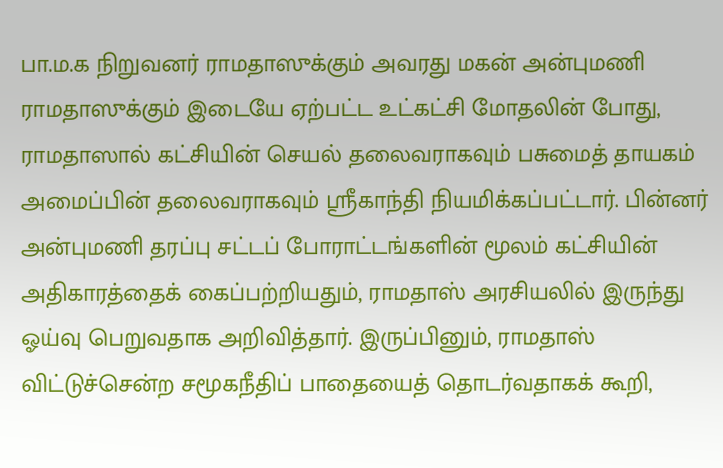பா.ம.க நிறுவனர் ராமதாஸுக்கும் அவரது மகன் அன்புமணி ராமதாஸுக்கும் இடையே ஏற்பட்ட உட்கட்சி மோதலின் போது, ராமதாஸால் கட்சியின் செயல் தலைவராகவும் பசுமைத் தாயகம் அமைப்பின் தலைவராகவும் ஸ்ரீகாந்தி நியமிக்கப்பட்டார். பின்னர் அன்புமணி தரப்பு சட்டப் போராட்டங்களின் மூலம் கட்சியின் அதிகாரத்தைக் கைப்பற்றியதும், ராமதாஸ் அரசியலில் இருந்து ஓய்வு பெறுவதாக அறிவித்தார். இருப்பினும், ராமதாஸ் விட்டுச்சென்ற சமூகநீதிப் பாதையைத் தொடர்வதாகக் கூறி,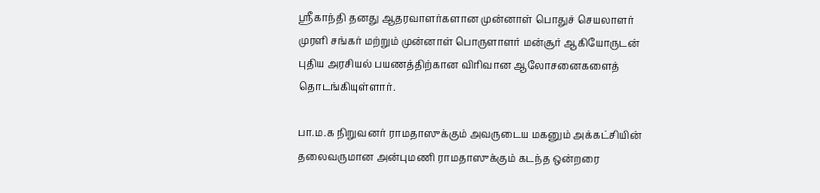ஸ்ரீகாந்தி தனது ஆதரவாளர்களான முன்னாள் பொதுச் செயலாளர் முரளி சங்கர் மற்றும் முன்னாள் பொருளாளர் மன்சூர் ஆகியோருடன் புதிய அரசியல் பயணத்திற்கான விரிவான ஆலோசனைகளைத் தொடங்கியுள்ளார்.

பா.ம.க நிறுவனர் ராமதாஸுக்கும் அவருடைய மகனும் அக்கட்சியின் தலைவருமான அன்புமணி ராமதாஸுக்கும் கடந்த ஒன்றரை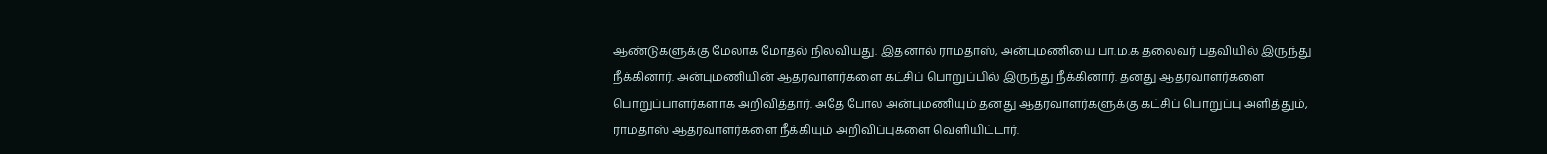ஆண்டுகளுக்கு மேலாக மோதல் நிலவியது. இதனால் ராமதாஸ், அன்புமணியை பா.ம.க தலைவர் பதவியில் இருந்து நீக்கினார். அன்புமணியின் ஆதரவாளர்களை கட்சிப் பொறுப்பில் இருந்து நீக்கினார். தனது ஆதரவாளர்களை பொறுப்பாளர்களாக அறிவித்தார். அதே போல அன்புமணியும் தனது ஆதரவாளர்களுக்கு கட்சிப் பொறுப்பு அளித்தும், ராமதாஸ் ஆதரவாளர்களை நீக்கியும் அறிவிப்புகளை வெளியிட்டார்.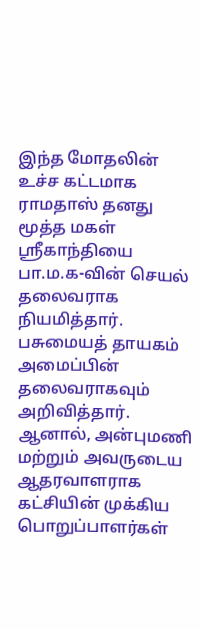இந்த மோதலின் உச்ச கட்டமாக ராமதாஸ் தனது மூத்த மகள் ஸ்ரீகாந்தியை பா.ம.க-வின் செயல் தலைவராக நியமித்தார். பசுமையத் தாயகம் அமைப்பின் தலைவராகவும் அறிவித்தார். ஆனால், அன்புமணி மற்றும் அவருடைய ஆதரவாளராக கட்சியின் முக்கிய பொறுப்பாளர்கள்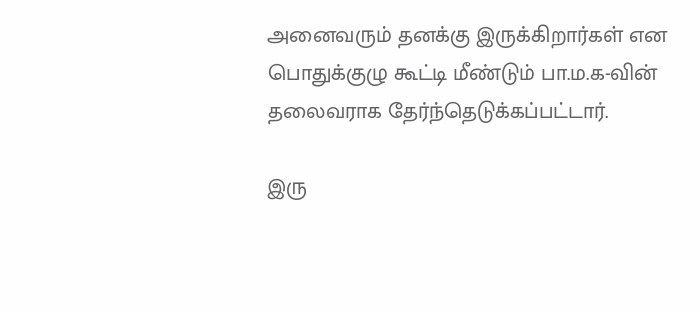அனைவரும் தனக்கு இருக்கிறார்கள் என பொதுக்குழு கூட்டி மீண்டும் பா.ம.க-வின் தலைவராக தேர்ந்தெடுக்கப்பட்டார்.

இரு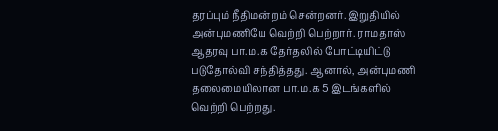தரப்பும் நீதிமன்றம் சென்றனர். இறுதியில் அன்புமணியே வெற்றி பெற்றார். ராமதாஸ் ஆதரவு பா.ம.க தேர்தலில் போட்டியிட்டு படுதோல்வி சந்தித்தது. ஆனால், அன்புமணி தலைமையிலான பா.ம.க 5 இடங்களில் வெற்றி பெற்றது.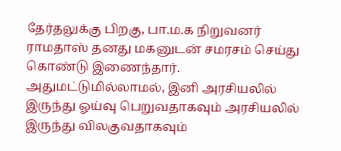தேர்தலுக்கு பிறகு, பா.ம.க நிறுவனர் ராமதாஸ் தனது மகனுடன் சமரசம் செய்து கொண்டு இணைந்தார். அதுமட்டுமில்லாமல், இனி அரசியலில் இருந்து ஓய்வு பெறுவதாகவும் அரசியலில் இருந்து விலகுவதாகவும்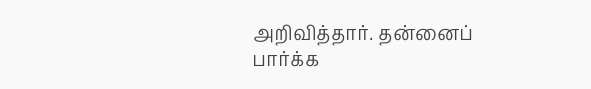அறிவித்தார். தன்னைப் பார்க்க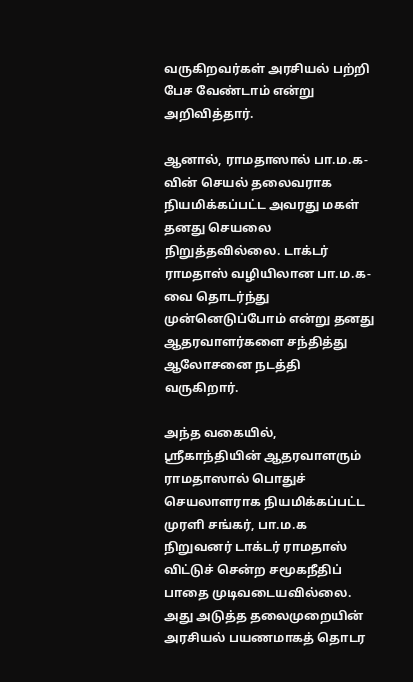வருகிறவர்கள் அரசியல் பற்றி பேச வேண்டாம் என்று அறிவித்தார்.

ஆனால், ராமதாஸால் பா.ம.க-வின் செயல் தலைவராக நியமிக்கப்பட்ட அவரது மகள் தனது செயலை நிறுத்தவில்லை. டாக்டர் ராமதாஸ் வழியிலான பா.ம.க-வை தொடர்ந்து முன்னெடுப்போம் என்று தனது ஆதரவாளர்களை சந்தித்து ஆலோசனை நடத்தி வருகிறார்.

அந்த வகையில், ஸ்ரீகாந்தியின் ஆதரவாளரும் ராமதாஸால் பொதுச் செயலாளராக நியமிக்கப்பட்ட முரளி சங்கர், பா.ம.க நிறுவனர் டாக்டர் ராமதாஸ் விட்டுச் சென்ற சமூகநீதிப் பாதை முடிவடையவில்லை. அது அடுத்த தலைமுறையின் அரசியல் பயணமாகத் தொடர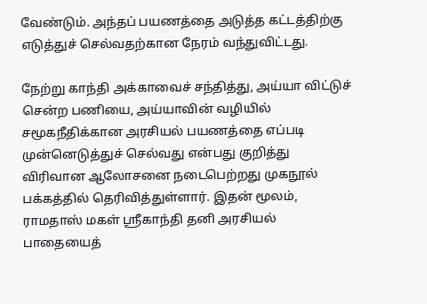வேண்டும். அந்தப் பயணத்தை அடுத்த கட்டத்திற்கு எடுத்துச் செல்வதற்கான நேரம் வந்துவிட்டது.

நேற்று காந்தி அக்காவைச் சந்தித்து, அய்யா விட்டுச் சென்ற பணியை, அய்யாவின் வழியில் சமூகநீதிக்கான அரசியல் பயணத்தை எப்படி முன்னெடுத்துச் செல்வது என்பது குறித்து விரிவான ஆலோசனை நடைபெற்றது முகநூல் பக்கத்தில் தெரிவித்துள்ளார். இதன் மூலம், ராமதாஸ் மகள் ஸ்ரீகாந்தி தனி அரசியல் பாதையைத்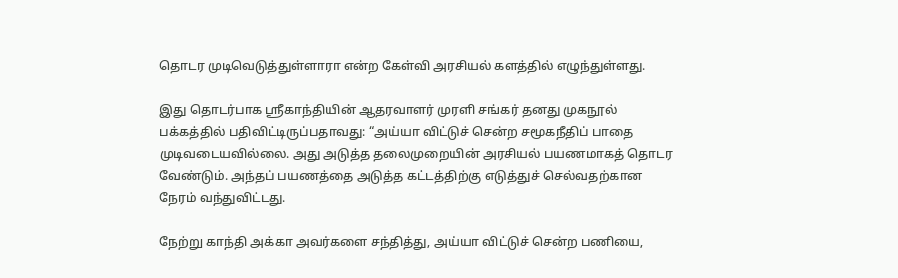தொடர முடிவெடுத்துள்ளாரா என்ற கேள்வி அரசியல் களத்தில் எழுந்துள்ளது.

இது தொடர்பாக ஸ்ரீகாந்தியின் ஆதரவாளர் முரளி சங்கர் தனது முகநூல் பக்கத்தில் பதிவிட்டிருப்பதாவது: “அய்யா விட்டுச் சென்ற சமூகநீதிப் பாதை முடிவடையவில்லை. அது அடுத்த தலைமுறையின் அரசியல் பயணமாகத் தொடர வேண்டும். அந்தப் பயணத்தை அடுத்த கட்டத்திற்கு எடுத்துச் செல்வதற்கான நேரம் வந்துவிட்டது.

நேற்று காந்தி அக்கா அவர்களை சந்தித்து, அய்யா விட்டுச் சென்ற பணியை,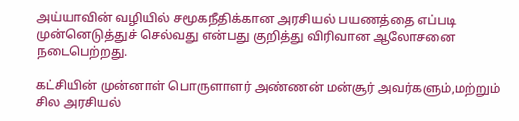அய்யாவின் வழியில் சமூகநீதிக்கான அரசியல் பயணத்தை எப்படி முன்னெடுத்துச் செல்வது என்பது குறித்து விரிவான ஆலோசனை நடைபெற்றது.

கட்சியின் முன்னாள் பொருளாளர் அண்ணன் மன்சூர் அவர்களும்,மற்றும் சில அரசியல்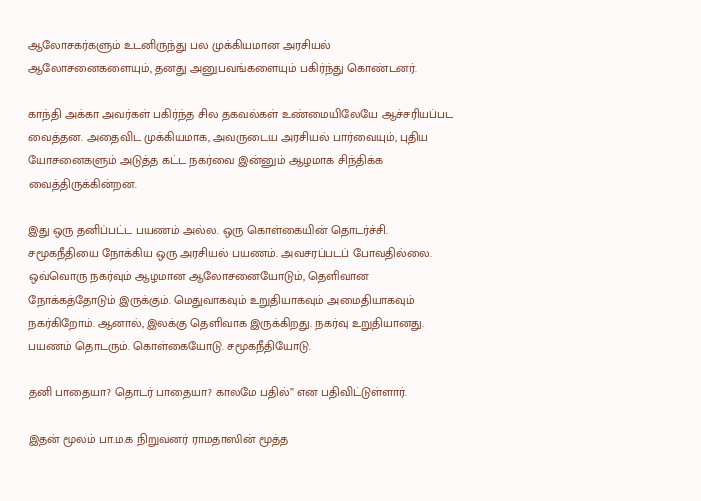ஆலோசகர்களும் உடனிருந்து பல முக்கியமான அரசியல் ஆலோசனைகளையும், தனது அனுபவங்களையும் பகிர்ந்து கொண்டனர்.

காந்தி அக்கா அவர்கள் பகிர்ந்த சில தகவல்கள் உண்மையிலேயே ஆச்சரியப்பட வைத்தன. அதைவிட முக்கியமாக, அவருடைய அரசியல் பார்வையும், புதிய யோசனைகளும் அடுத்த கட்ட நகர்வை இன்னும் ஆழமாக சிந்திக்க வைத்திருக்கின்றன.

இது ஒரு தனிப்பட்ட பயணம் அல்ல. ஒரு கொள்கையின் தொடர்ச்சி. சமூகநீதியை நோக்கிய ஒரு அரசியல் பயணம். அவசரப்படப் போவதில்லை. ஒவ்வொரு நகர்வும் ஆழமான ஆலோசனையோடும், தெளிவான நோக்கத்தோடும் இருக்கும். மெதுவாகவும் உறுதியாகவும் அமைதியாகவும் நகர்கிறோம். ஆனால், இலக்கு தெளிவாக இருக்கிறது. நகர்வு உறுதியானது. பயணம் தொடரும். கொள்கையோடு. சமூகநீதியோடு.

தனி பாதையா? தொடர் பாதையா? காலமே பதில்” என பதிவிட்டுள்ளார்.

இதன் மூலம் பா.ம.க நிறுவனர் ராமதாஸின் மூத்த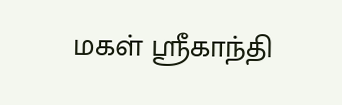மகள் ஸ்ரீகாந்தி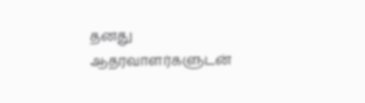தனது ஆதரவாளர்களுடன்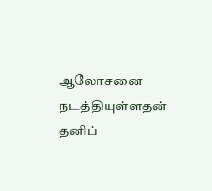ஆலோசனை நடத்தியுள்ளதன் தனிப்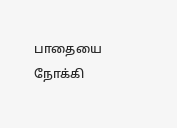பாதையை நோக்கி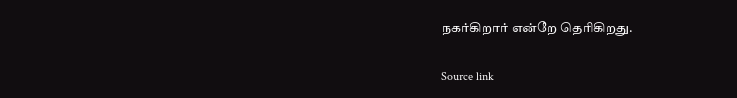நகர்கிறார் என்றே தெரிகிறது.

Source link